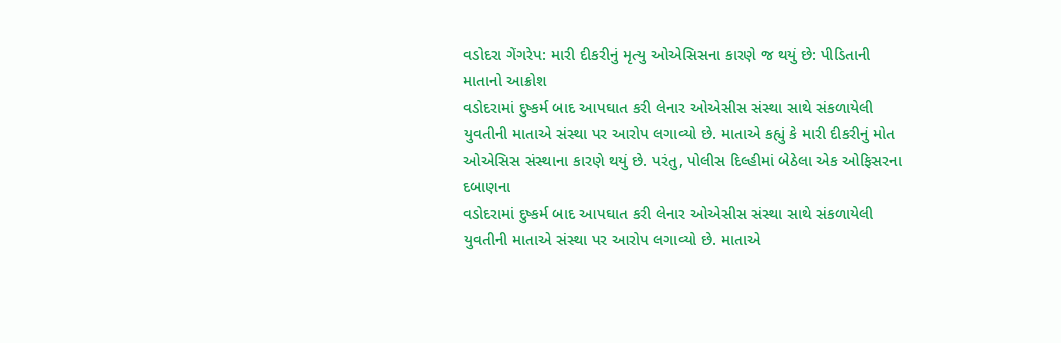વડોદરા ગેંગરેપ: મારી દીકરીનું મૃત્યુ ઓએસિસના કારણે જ થયું છે: પીડિતાની માતાનો આક્રોશ
વડોદરામાં દુષ્કર્મ બાદ આપઘાત કરી લેનાર ઓએસીસ સંસ્થા સાથે સંકળાયેલી યુવતીની માતાએ સંસ્થા પર આરોપ લગાવ્યો છે. માતાએ કહ્યું કે મારી દીકરીનું મોત ઓએસિસ સંસ્થાના કારણે થયું છે. પરંતુ, પોલીસ દિલ્હીમાં બેઠેલા એક ઓફિસરના દબાણના
વડોદરામાં દુષ્કર્મ બાદ આપઘાત કરી લેનાર ઓએસીસ સંસ્થા સાથે સંકળાયેલી યુવતીની માતાએ સંસ્થા પર આરોપ લગાવ્યો છે. માતાએ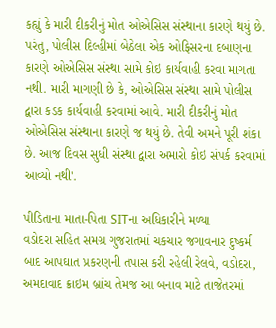કહ્યું કે મારી દીકરીનું મોત ઓએસિસ સંસ્થાના કારણે થયું છે. પરંતુ, પોલીસ દિલ્હીમાં બેઠેલા એક ઓફિસરના દબાણના કારણે ઓએસિસ સંસ્થા સામે કોઇ કાર્યવાહી કરવા માગતા નથી. મારી માગણી છે કે, ઓએસિસ સંસ્થા સામે પોલીસ દ્વારા કડક કાર્યવાહી કરવામાં આવે. મારી દીકરીનું મોત ઓએસિસ સંસ્થાના કારણે જ થયું છે. તેવી અમને પૂરી શંકા છે. આજ દિવસ સુધી સંસ્થા દ્વારા અમારો કોઇ સંપર્ક કરવામાં આવ્યો નથી'.

પીડિતાના માતા-પિતા SITના અધિકારીને મળ્યા
વડોદરા સહિત સમગ્ર ગુજરાતમાં ચકચાર જગાવનાર દુષ્કર્મ બાદ આપઘાત પ્રકરણની તપાસ કરી રહેલી રેલવે, વડોદરા, અમદાવાદ ક્રાઇમ બ્રાંચ તેમજ આ બનાવ માટે તાજેતરમાં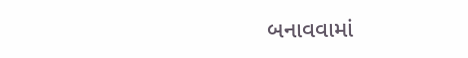બનાવવામાં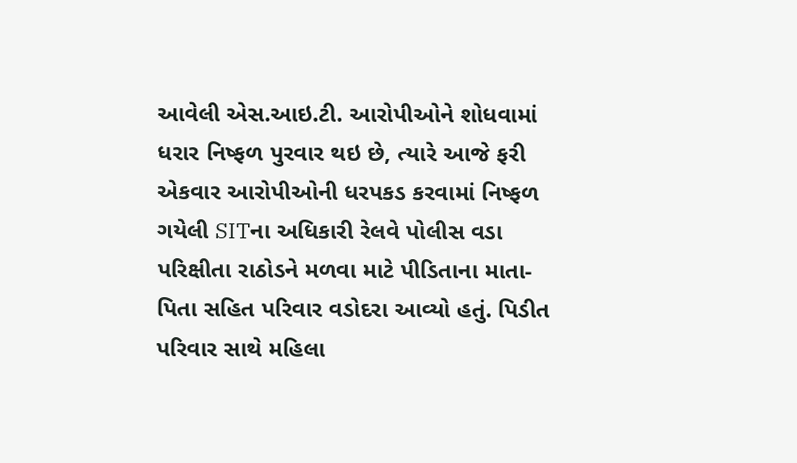આવેલી એસ.આઇ.ટી. આરોપીઓને શોધવામાં ધરાર નિષ્ફળ પુરવાર થઇ છે, ત્યારે આજે ફરી એકવાર આરોપીઓની ધરપકડ કરવામાં નિષ્ફળ ગયેલી SITના અધિકારી રેલવે પોલીસ વડા પરિક્ષીતા રાઠોડને મળવા માટે પીડિતાના માતા-પિતા સહિત પરિવાર વડોદરા આવ્યો હતું. પિડીત પરિવાર સાથે મહિલા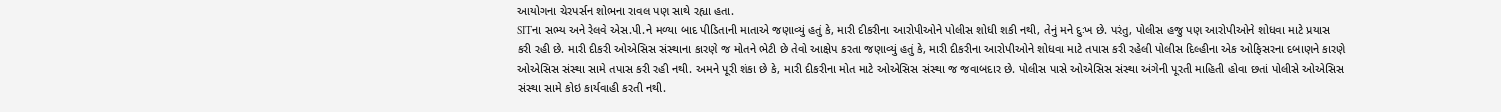આયોગના ચેરપર્સન શોભના રાવલ પણ સાથે રહ્યા હતા.
SITના સભ્ય અને રેલવે એસ.પી.ને મળ્યા બાદ પીડિતાની માતાએ જણાવ્યું હતું કે, મારી દીકરીના આરોપીઓને પોલીસ શોધી શકી નથી, તેનું મને દુઃખ છે. પરંતુ, પોલીસ હજુ પણ આરોપીઓને શોધવા માટે પ્રયાસ કરી રહી છે. મારી દીકરી ઓએસિસ સંસ્થાના કારણે જ મોતને ભેટી છે તેવો આક્ષેપ કરતા જણાવ્યું હતું કે, મારી દીકરીના આરોપીઓને શોધવા માટે તપાસ કરી રહેલી પોલીસ દિલ્હીના એક ઓફિસરના દબાણને કારણે ઓએસિસ સંસ્થા સામે તપાસ કરી રહી નથી. અમને પૂરી શંકા છે કે, મારી દીકરીના મોત માટે ઓએસિસ સંસ્થા જ જવાબદાર છે. પોલીસ પાસે ઓએસિસ સંસ્થા અંગેની પૂરતી માહિતી હોવા છતાં પોલીસે ઓએસિસ સંસ્થા સામે કોઇ કાર્યવાહી કરતી નથી.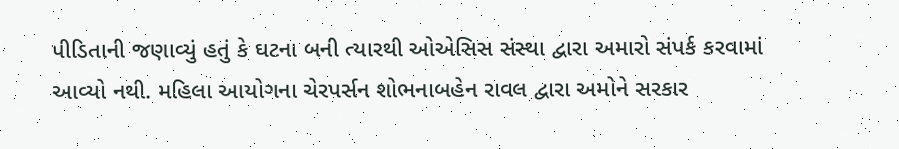પીડિતાની જણાવ્યું હતું કે ઘટના બની ત્યારથી ઓએસિસ સંસ્થા દ્વારા અમારો સંપર્ક કરવામાં આવ્યો નથી. મહિલા આયોગના ચેરપર્સન શોભનાબહેન રાવલ દ્વારા અમોને સરકાર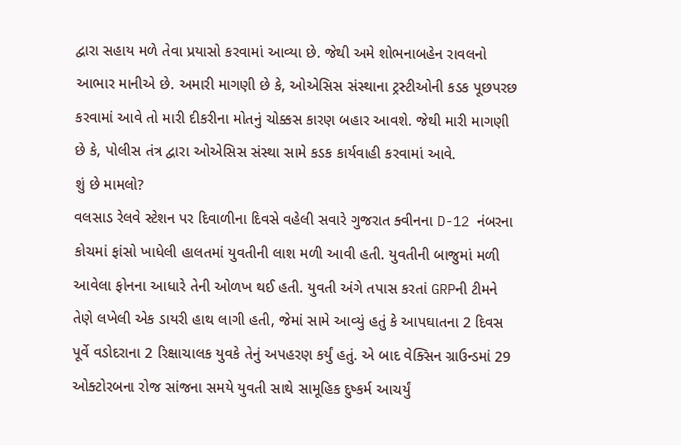દ્વારા સહાય મળે તેવા પ્રયાસો કરવામાં આવ્યા છે. જેથી અમે શોભનાબહેન રાવલનો આભાર માનીએ છે. અમારી માગણી છે કે, ઓએસિસ સંસ્થાના ટ્રસ્ટીઓની કડક પૂછપરછ કરવામાં આવે તો મારી દીકરીના મોતનું ચોક્કસ કારણ બહાર આવશે. જેથી મારી માગણી છે કે, પોલીસ તંત્ર દ્વારા ઓએસિસ સંસ્થા સામે કડક કાર્યવાહી કરવામાં આવે.
શું છે મામલો?
વલસાડ રેલવે સ્ટેશન પર દિવાળીના દિવસે વહેલી સવારે ગુજરાત ક્વીનના D-12 નંબરના કોચમાં ફાંસો ખાધેલી હાલતમાં યુવતીની લાશ મળી આવી હતી. યુવતીની બાજુમાં મળી આવેલા ફોનના આધારે તેની ઓળખ થઈ હતી. યુવતી અંગે તપાસ કરતાં GRPની ટીમને તેણે લખેલી એક ડાયરી હાથ લાગી હતી, જેમાં સામે આવ્યું હતું કે આપઘાતના 2 દિવસ પૂર્વે વડોદરાના 2 રિક્ષાચાલક યુવકે તેનું અપહરણ કર્યું હતું. એ બાદ વેક્સિન ગ્રાઉન્ડમાં 29 ઓક્ટોરબના રોજ સાંજના સમયે યુવતી સાથે સામૂહિક દુષ્કર્મ આચર્યું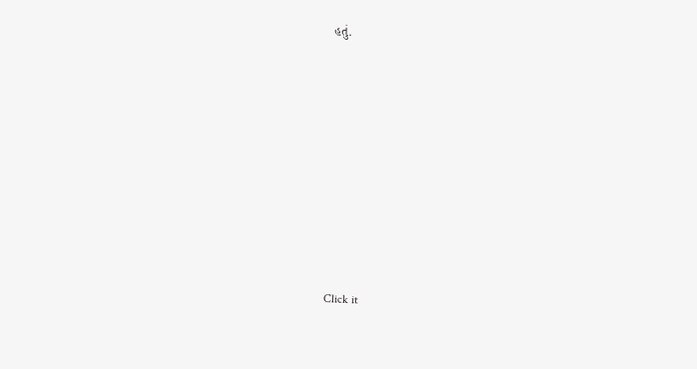હતું.












Click it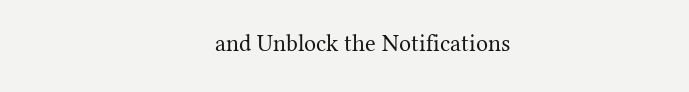and Unblock the Notifications